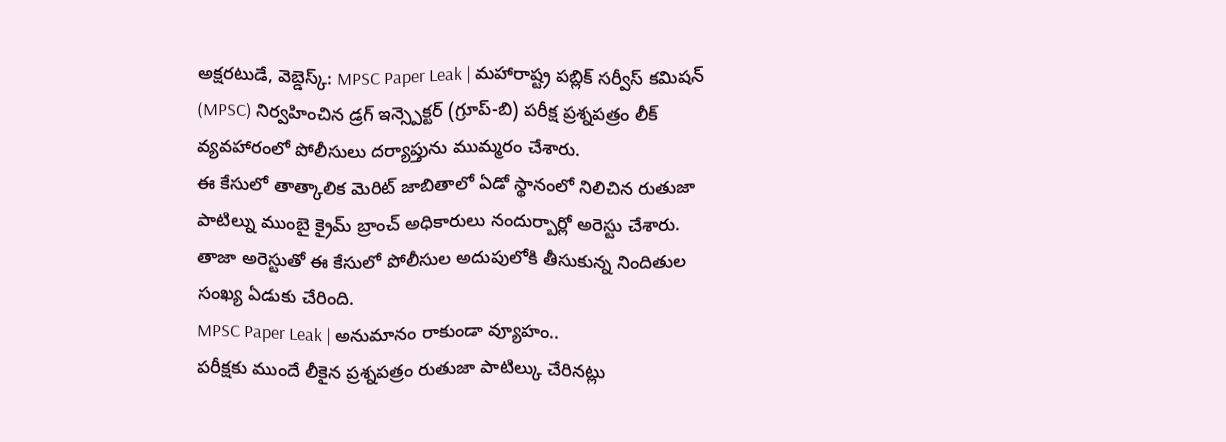అక్షరటుడే, వెబ్డెస్క్: MPSC Paper Leak | మహారాష్ట్ర పబ్లిక్ సర్వీస్ కమిషన్ (MPSC) నిర్వహించిన డ్రగ్ ఇన్స్పెక్టర్ (గ్రూప్-బి) పరీక్ష ప్రశ్నపత్రం లీక్ వ్యవహారంలో పోలీసులు దర్యాప్తును ముమ్మరం చేశారు.
ఈ కేసులో తాత్కాలిక మెరిట్ జాబితాలో ఏడో స్థానంలో నిలిచిన రుతుజా పాటిల్ను ముంబై క్రైమ్ బ్రాంచ్ అధికారులు నందుర్బార్లో అరెస్టు చేశారు. తాజా అరెస్టుతో ఈ కేసులో పోలీసుల అదుపులోకి తీసుకున్న నిందితుల సంఖ్య ఏడుకు చేరింది.
MPSC Paper Leak | అనుమానం రాకుండా వ్యూహం..
పరీక్షకు ముందే లీకైన ప్రశ్నపత్రం రుతుజా పాటిల్కు చేరినట్లు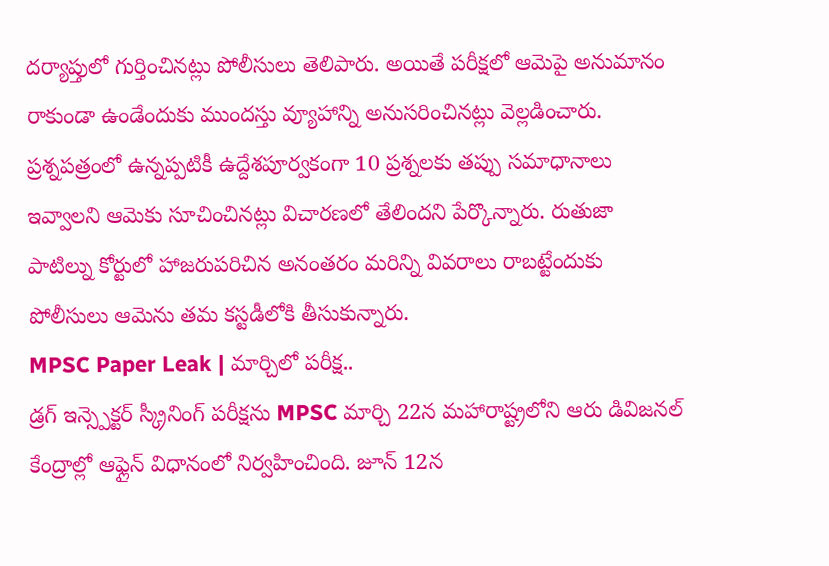దర్యాప్తులో గుర్తించినట్లు పోలీసులు తెలిపారు. అయితే పరీక్షలో ఆమెపై అనుమానం రాకుండా ఉండేందుకు ముందస్తు వ్యూహాన్ని అనుసరించినట్లు వెల్లడించారు.
ప్రశ్నపత్రంలో ఉన్నప్పటికీ ఉద్దేశపూర్వకంగా 10 ప్రశ్నలకు తప్పు సమాధానాలు ఇవ్వాలని ఆమెకు సూచించినట్లు విచారణలో తేలిందని పేర్కొన్నారు. రుతుజా పాటిల్ను కోర్టులో హాజరుపరిచిన అనంతరం మరిన్ని వివరాలు రాబట్టేందుకు పోలీసులు ఆమెను తమ కస్టడీలోకి తీసుకున్నారు.
MPSC Paper Leak | మార్చిలో పరీక్ష..
డ్రగ్ ఇన్స్పెక్టర్ స్క్రీనింగ్ పరీక్షను MPSC మార్చి 22న మహారాష్ట్రలోని ఆరు డివిజనల్ కేంద్రాల్లో ఆఫ్లైన్ విధానంలో నిర్వహించింది. జూన్ 12న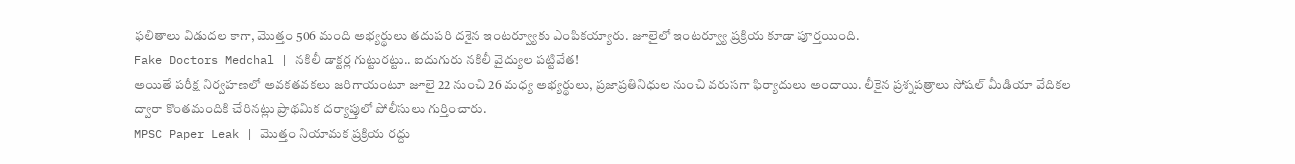ఫలితాలు విడుదల కాగా, మొత్తం 506 మంది అభ్యర్థులు తదుపరి దశైన ఇంటర్వ్యూకు ఎంపికయ్యారు. జూలైలో ఇంటర్వ్యూ ప్రక్రియ కూడా పూర్తయింది.
Fake Doctors Medchal | నకిలీ డాక్టర్ల గుట్టురట్టు.. ఐదుగురు నకిలీ వైద్యుల పట్టివేత!
అయితే పరీక్ష నిర్వహణలో అవకతవకలు జరిగాయంటూ జూలై 22 నుంచి 26 మధ్య అభ్యర్థులు, ప్రజాప్రతినిధుల నుంచి వరుసగా ఫిర్యాదులు అందాయి. లీకైన ప్రశ్నపత్రాలు సోషల్ మీడియా వేదికల ద్వారా కొంతమందికి చేరినట్లు ప్రాథమిక దర్యాప్తులో పోలీసులు గుర్తించారు.
MPSC Paper Leak | మొత్తం నియామక ప్రక్రియ రద్దు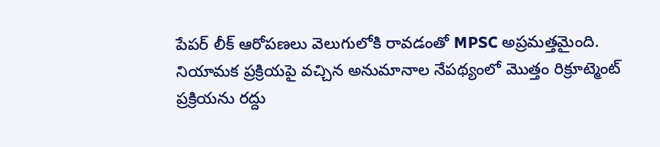పేపర్ లీక్ ఆరోపణలు వెలుగులోకి రావడంతో MPSC అప్రమత్తమైంది. నియామక ప్రక్రియపై వచ్చిన అనుమానాల నేపథ్యంలో మొత్తం రిక్రూట్మెంట్ ప్రక్రియను రద్దు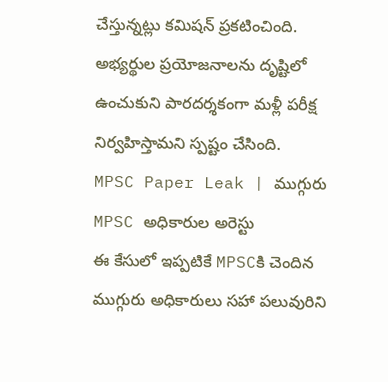చేస్తున్నట్లు కమిషన్ ప్రకటించింది. అభ్యర్థుల ప్రయోజనాలను దృష్టిలో ఉంచుకుని పారదర్శకంగా మళ్లీ పరీక్ష నిర్వహిస్తామని స్పష్టం చేసింది.
MPSC Paper Leak | ముగ్గురు MPSC అధికారుల అరెస్టు
ఈ కేసులో ఇప్పటికే MPSCకి చెందిన ముగ్గురు అధికారులు సహా పలువురిని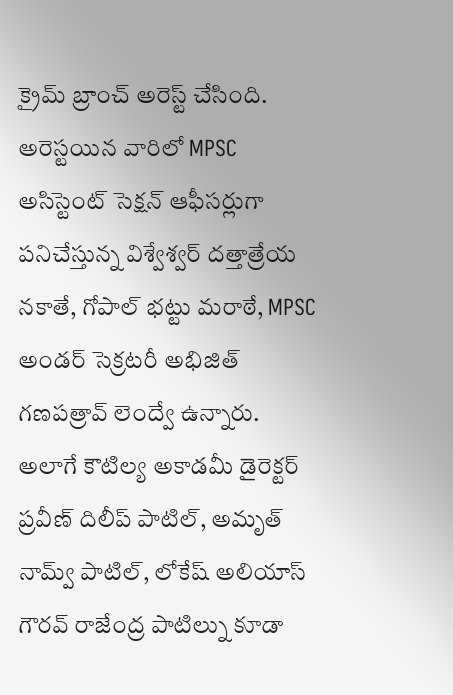క్రైమ్ బ్రాంచ్ అరెస్ట్ చేసింది. అరెస్టయిన వారిలో MPSC అసిస్టెంట్ సెక్షన్ ఆఫీసర్లుగా పనిచేస్తున్న విశ్వేశ్వర్ దత్తాత్రేయ నకాతే, గోపాల్ భట్టు మరాఠే, MPSC అండర్ సెక్రటరీ అభిజిత్ గణపత్రావ్ లెంద్వే ఉన్నారు.
అలాగే కౌటిల్య అకాడమీ డైరెక్టర్ ప్రవీణ్ దిలీప్ పాటిల్, అమృత్ నామ్వ్ పాటిల్, లోకేష్ అలియాస్ గౌరవ్ రాజేంద్ర పాటిల్ను కూడా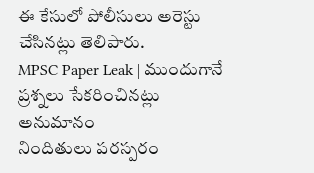ఈ కేసులో పోలీసులు అరెస్టు చేసినట్లు తెలిపారు.
MPSC Paper Leak | ముందుగానే ప్రశ్నలు సేకరించినట్లు అనుమానం
నిందితులు పరస్పరం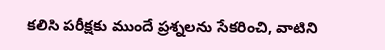కలిసి పరీక్షకు ముందే ప్రశ్నలను సేకరించి, వాటిని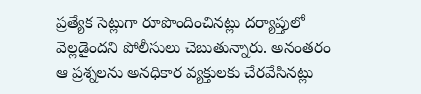ప్రత్యేక సెట్లుగా రూపొందించినట్లు దర్యాప్తులో వెల్లడైందని పోలీసులు చెబుతున్నారు. అనంతరం ఆ ప్రశ్నలను అనధికార వ్యక్తులకు చేరవేసినట్లు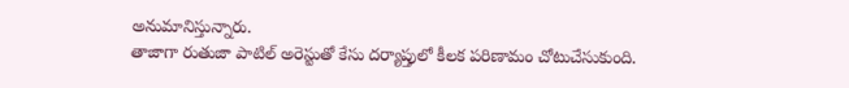అనుమానిస్తున్నారు.
తాజాగా రుతుజా పాటిల్ అరెస్టుతో కేసు దర్యాప్తులో కీలక పరిణామం చోటుచేసుకుంది.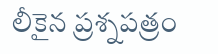లీకైన ప్రశ్నపత్రం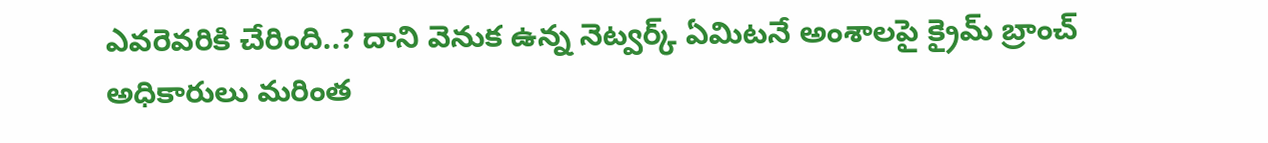ఎవరెవరికి చేరింది..? దాని వెనుక ఉన్న నెట్వర్క్ ఏమిటనే అంశాలపై క్రైమ్ బ్రాంచ్ అధికారులు మరింత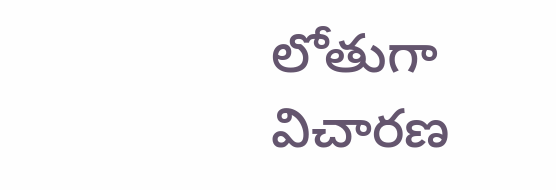లోతుగా విచారణ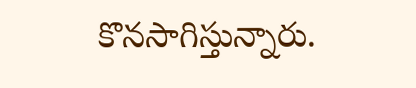కొనసాగిస్తున్నారు.